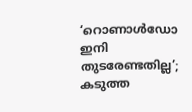‘റൊണാള്‍ഡോ ഇനി തുടരേണ്ടതില്ല’; കടുത്ത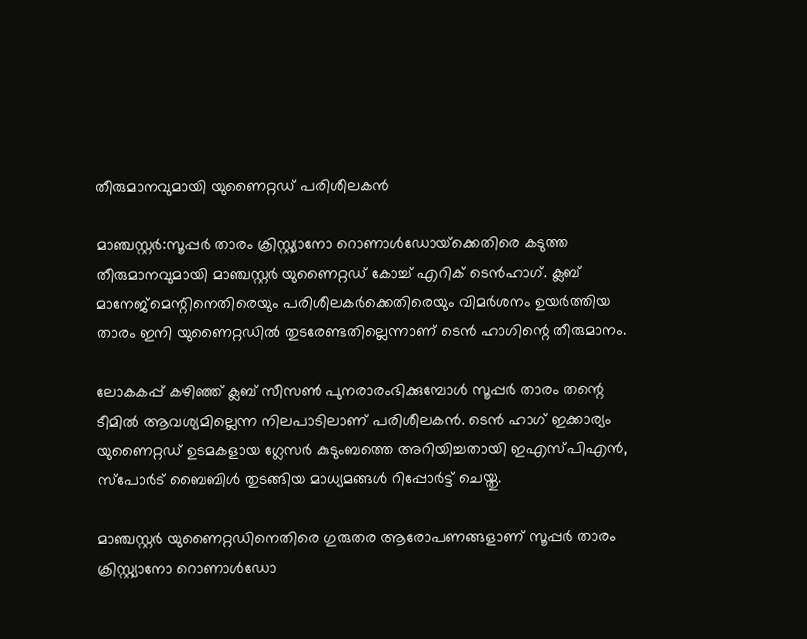തീരുമാനവുമായി യുണൈറ്റഡ് പരിശീലകന്‍

മാഞ്ചസ്റ്റര്‍:സൂപ്പര്‍ താരം ക്രിസ്റ്റ്യാനോ റൊണാള്‍ഡോയ്‌ക്കെതിരെ കടുത്ത തീരുമാനവുമായി മാഞ്ചസ്റ്റര്‍ യുണൈറ്റഡ് കോച്ച് എറിക് ടെന്‍ഹാഗ്. ക്ലബ് മാനേജ്‌മെന്റിനെതിരെയും പരിശീലകര്‍ക്കെതിരെയും വിമര്‍ശനം ഉയര്‍ത്തിയ താരം ഇനി യുണൈറ്റഡില്‍ തുടരേണ്ടതില്ലെന്നാണ് ടെന്‍ ഹാഗിന്റെ തീരുമാനം.

ലോകകപ്പ് കഴിഞ്ഞ് ക്ലബ് സീസണ്‍ പുനരാരംഭിക്കുമ്പോള്‍ സൂപ്പര്‍ താരം തന്റെ ടീമില്‍ ആവശ്യമില്ലെന്ന നിലപാടിലാണ് പരിശീലകന്‍. ടെന്‍ ഹാഗ് ഇക്കാര്യം യുണൈറ്റഡ് ഉടമകളായ ഗ്ലേസര്‍ കുടുംബത്തെ അറിയിച്ചതായി ഇഎസ്പിഎന്‍, സ്‌പോര്‍ട് ബൈബിള്‍ തുടങ്ങിയ മാധ്യമങ്ങള്‍ റിപ്പോര്‍ട്ട് ചെയ്തു.

മാഞ്ചസ്റ്റര്‍ യുണൈറ്റഡിനെതിരെ ഗുരുതര ആരോപണങ്ങളാണ് സൂപ്പര്‍ താരം ക്രിസ്റ്റ്യാനോ റൊണാള്‍ഡോ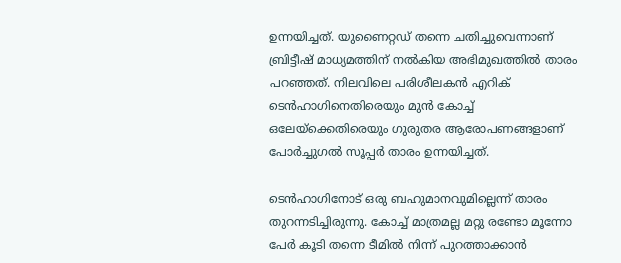ഉന്നയിച്ചത്. യുണൈറ്റഡ് തന്നെ ചതിച്ചുവെന്നാണ് ബ്രിട്ടീഷ് മാധ്യമത്തിന് നല്‍കിയ അഭിമുഖത്തില്‍ താരം പറഞ്ഞത്. നിലവിലെ പരിശീലകന്‍ എറിക് ടെന്‍ഹാഗിനെതിരെയും മുന്‍ കോച്ച് ഒലേയ്‌ക്കെതിരെയും ഗുരുതര ആരോപണങ്ങളാണ് പോര്‍ച്ചുഗല്‍ സൂപ്പര്‍ താരം ഉന്നയിച്ചത്.

ടെന്‍ഹാഗിനോട് ഒരു ബഹുമാനവുമില്ലെന്ന് താരം തുറന്നടിച്ചിരുന്നു. കോച്ച് മാത്രമല്ല മറ്റു രണ്ടോ മൂന്നോ പേര്‍ കൂടി തന്നെ ടീമില്‍ നിന്ന് പുറത്താക്കാന്‍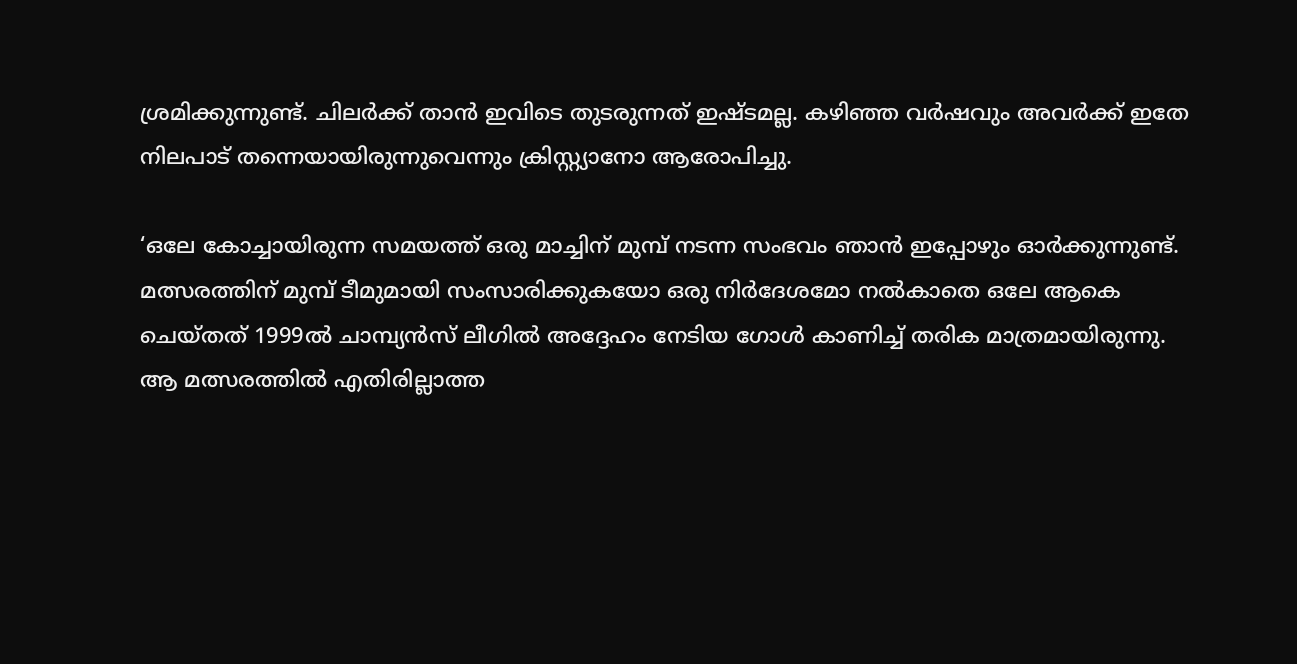ശ്രമിക്കുന്നുണ്ട്. ചിലര്‍ക്ക് താന്‍ ഇവിടെ തുടരുന്നത് ഇഷ്ടമല്ല. കഴിഞ്ഞ വര്‍ഷവും അവര്‍ക്ക് ഇതേ നിലപാട് തന്നെയായിരുന്നുവെന്നും ക്രിസ്റ്റ്യാനോ ആരോപിച്ചു.

‘ഒലേ കോച്ചായിരുന്ന സമയത്ത് ഒരു മാച്ചിന് മുമ്പ് നടന്ന സംഭവം ഞാന്‍ ഇപ്പോഴും ഓര്‍ക്കുന്നുണ്ട്. മത്സരത്തിന് മുമ്പ് ടീമുമായി സംസാരിക്കുകയോ ഒരു നിര്‍ദേശമോ നല്‍കാതെ ഒലേ ആകെ ചെയ്തത് 1999ല്‍ ചാമ്പ്യന്‍സ് ലീഗില്‍ അദ്ദേഹം നേടിയ ഗോള്‍ കാണിച്ച് തരിക മാത്രമായിരുന്നു. ആ മത്സരത്തില്‍ എതിരില്ലാത്ത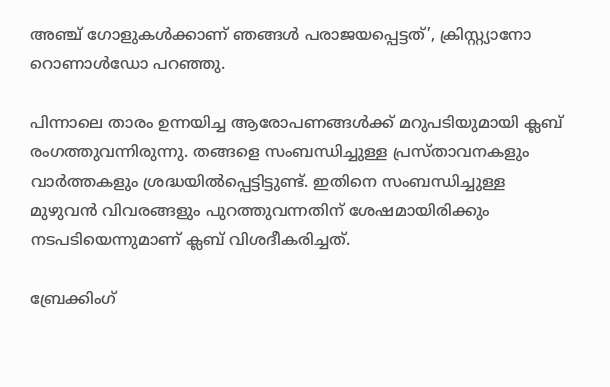അഞ്ച് ഗോളുകള്‍ക്കാണ് ഞങ്ങള്‍ പരാജയപ്പെട്ടത്’, ക്രിസ്റ്റ്യാനോ റൊണാള്‍ഡോ പറഞ്ഞു.

പിന്നാലെ താരം ഉന്നയിച്ച ആരോപണങ്ങള്‍ക്ക് മറുപടിയുമായി ക്ലബ് രംഗത്തുവന്നിരുന്നു. തങ്ങളെ സംബന്ധിച്ചുള്ള പ്രസ്താവനകളും വാര്‍ത്തകളും ശ്രദ്ധയില്‍പ്പെട്ടിട്ടുണ്ട്. ഇതിനെ സംബന്ധിച്ചുള്ള മുഴുവന്‍ വിവരങ്ങളും പുറത്തുവന്നതിന് ശേഷമായിരിക്കും നടപടിയെന്നുമാണ് ക്ലബ് വിശദീകരിച്ചത്.

ബ്രേക്കിംഗ്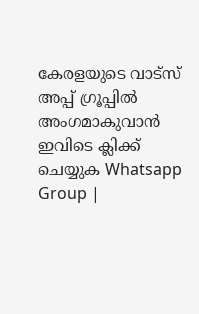കേരളയുടെ വാട്സ് അപ്പ് ഗ്രൂപ്പിൽ അംഗമാകുവാൻ ഇവിടെ ക്ലിക്ക് ചെയ്യുക Whatsapp Group |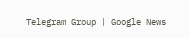Telegram Group | Google News